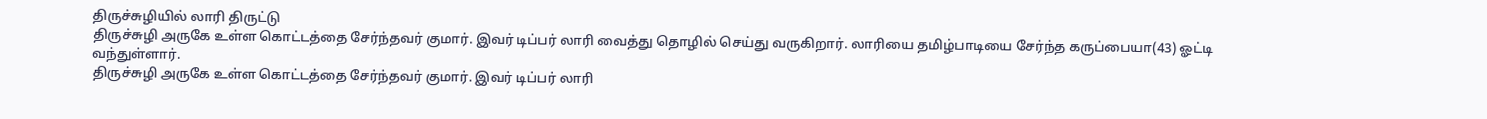திருச்சுழியில் லாரி திருட்டு
திருச்சுழி அருகே உள்ள கொட்டத்தை சேர்ந்தவர் குமார். இவர் டிப்பர் லாரி வைத்து தொழில் செய்து வருகிறார். லாரியை தமிழ்பாடியை சேர்ந்த கருப்பையா(43) ஓட்டி வந்துள்ளார்.
திருச்சுழி அருகே உள்ள கொட்டத்தை சேர்ந்தவர் குமார். இவர் டிப்பர் லாரி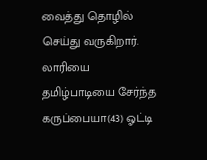வைத்து தொழில் செய்து வருகிறார். லாரியை தமிழ்பாடியை சேர்ந்த கருப்பையா(43) ஓட்டி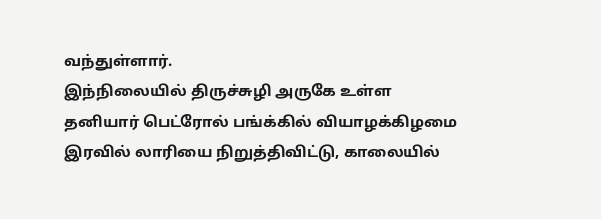வந்துள்ளார்.
இந்நிலையில் திருச்சுழி அருகே உள்ள தனியார் பெட்ரோல் பங்க்கில் வியாழக்கிழமை இரவில் லாரியை நிறுத்திவிட்டு, காலையில்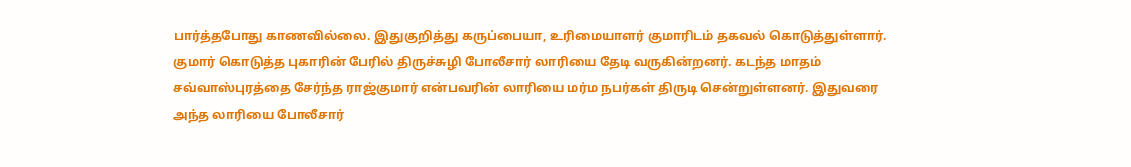பார்த்தபோது காணவில்லை. இதுகுறித்து கருப்பையா, உரிமையாளர் குமாரிடம் தகவல் கொடுத்துள்ளார்.
குமார் கொடுத்த புகாரின் பேரில் திருச்சுழி போலீசார் லாரியை தேடி வருகின்றனர். கடந்த மாதம் சவ்வாஸ்புரத்தை சேர்ந்த ராஜ்குமார் என்பவரின் லாரியை மர்ம நபர்கள் திருடி சென்றுள்ளனர். இதுவரை அந்த லாரியை போலீசார்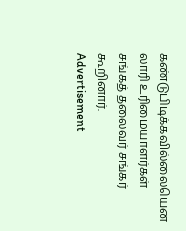கண்டுபிடிக்கவில்லையென லாரி உரிமையாளர்கள் சங்கத் தலைவர் சங்கர் கூறினார்.
Advertisement